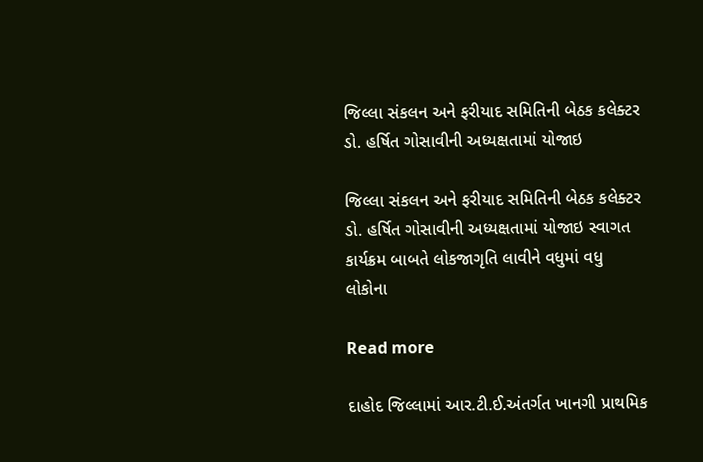જિલ્લા સંકલન અને ફરીયાદ સમિતિની બેઠક કલેક્ટર ડો. હર્ષિત ગોસાવીની અધ્યક્ષતામાં યોજાઇ

જિલ્લા સંકલન અને ફરીયાદ સમિતિની બેઠક કલેક્ટર ડો. હર્ષિત ગોસાવીની અધ્યક્ષતામાં યોજાઇ સ્વાગત કાર્યક્રમ બાબતે લોકજાગૃતિ લાવીને વધુમાં વધુ લોકોના

Read more

દાહોદ જિલ્લામાં આર.ટી.ઈ.અંતર્ગત ખાનગી પ્રાથમિક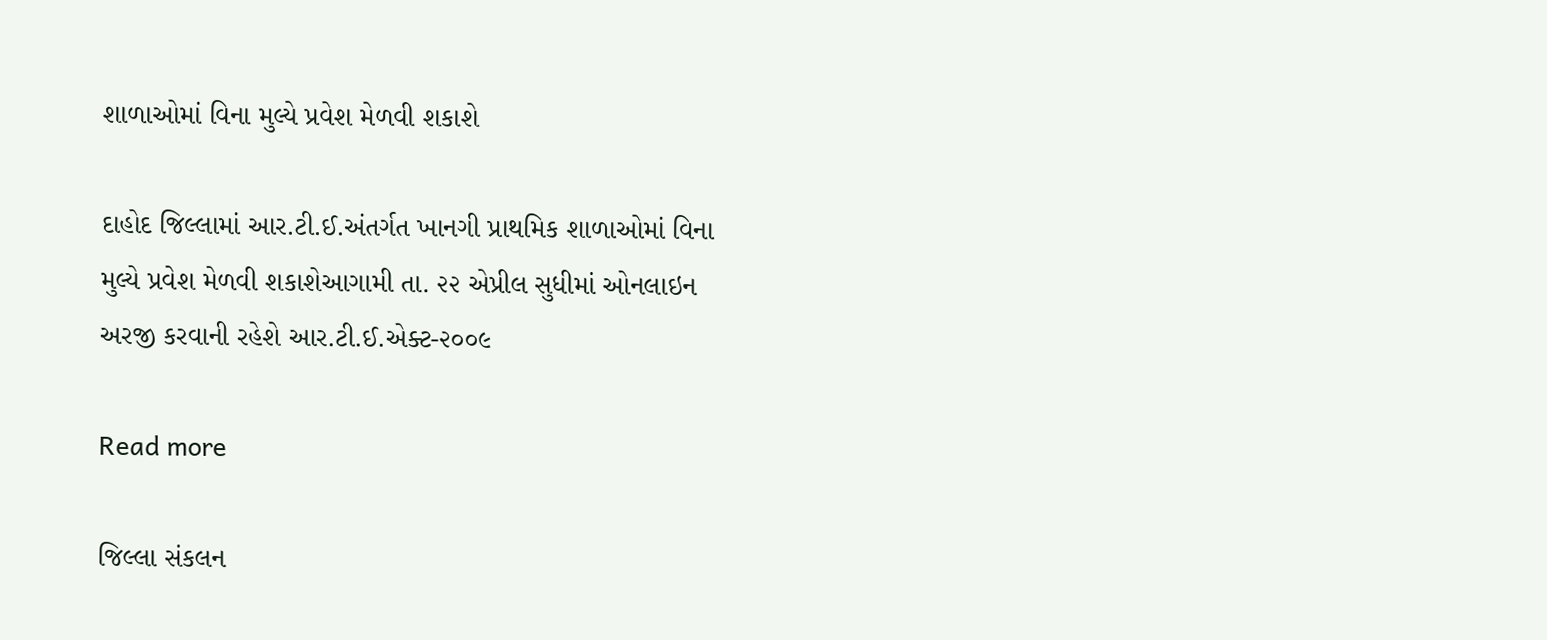શાળાઓમાં વિના મુલ્યે પ્રવેશ મેળવી શકાશે

દાહોદ જિલ્લામાં આર.ટી.ઈ.અંતર્ગત ખાનગી પ્રાથમિક શાળાઓમાં વિના મુલ્યે પ્રવેશ મેળવી શકાશેઆગામી તા. ૨૨ એપ્રીલ સુધીમાં ઓનલાઇન અરજી કરવાની રહેશે આર.ટી.ઈ.એક્ટ-૨૦૦૯

Read more

જિલ્લા સંકલન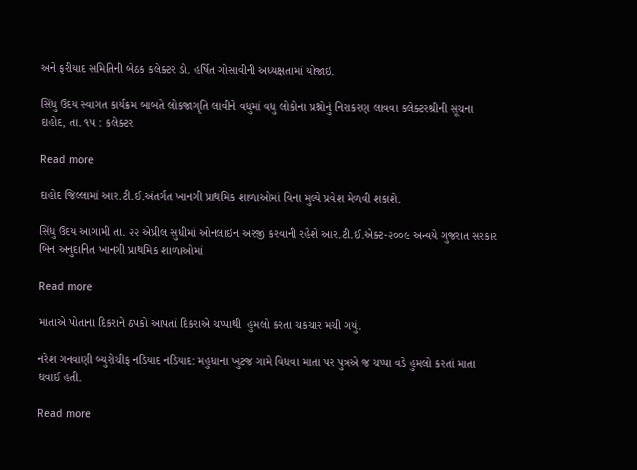અને ફરીયાદ સમિતિની બેઠક કલેક્ટર ડો. હર્ષિત ગોસાવીની અધ્યક્ષતામાં યોજાઇ.

સિંધુ ઉદય સ્વાગત કાર્યક્રમ બાબતે લોકજાગૃતિ લાવીને વધુમાં વધુ લોકોના પ્રશ્નોનું નિરાકરણ લાવવા કલેક્ટરશ્રીની સૂચના દાહોદ, તા. ૧૫ : કલેક્ટર

Read more

દાહોદ જિલ્લામાં આર.ટી.ઈ.અંતર્ગત ખાનગી પ્રાથમિક શાળાઓમાં વિના મુલ્યે પ્રવેશ મેળવી શકાશે.

સિંધુ ઉદય આગામી તા. ૨૨ એપ્રીલ સુધીમાં ઓનલાઇન અરજી કરવાની રહેશે આર.ટી.ઈ.એક્ટ-૨૦૦૯ અન્વયે ગુજરાત સરકાર બિન અનુદાનિત ખાનગી પ્રાથમિક શાળાઓમાં

Read more

માતાએ પોતાના દિકરાને ઠપકો આપતાં દિકરાએ ચપ્પાથી  હુમલો કરતા ચકચાર મચી ગયું.

નરેશ ગનવાણી બ્યુરોચીફ નડિયાદ નડિયાદ: મહુધાના ખુટજ ગામે વિધવા માતા પર પુત્રએ જ ચપ્પા વડે હુમલો કરતાં માતા ઘવાઈ હતી.

Read more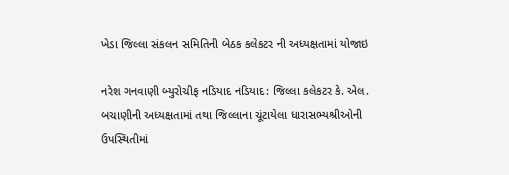ખેડા જિલ્લા સંકલન સમિતિની બેઠક કલેકટર ની અધ્યક્ષતામાં યોજાઇ

નરેશ ગનવાણી બ્યુરોચીફ નડિયાદ નડિયાદ: જિલ્લા કલેકટર કે. એલ. બચાણીની અધ્યક્ષતામાં તથા જિલ્લાના ચૂંટાયેલા ધારાસભ્યશ્રીઓની ઉપસ્થિતીમાં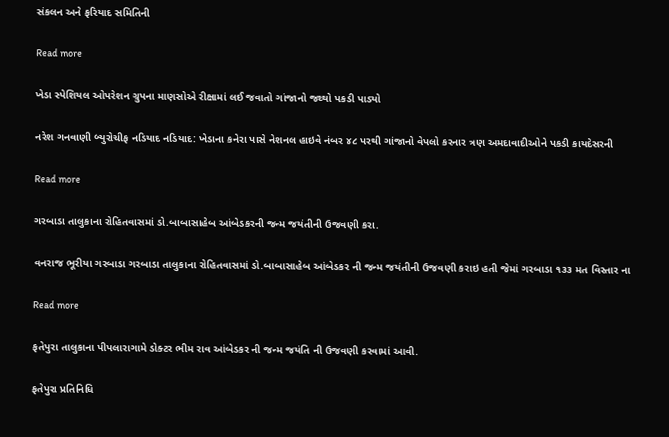સંકલન અને ફરિયાદ સમિતિની

Read more

ખેડા સ્પેશિયલ ઓપરેશન ગ્રુપના માણસોએ રીક્ષામાં લઈ જવાતો ગાંજાનો જથ્થો પકડી પાડ્યો

નરેશ ગનવાણી બ્યુરોચીફ નડિયાદ નડિયાદ: ખેડાના કનેરા પાસે નેશનલ હાઇવે નંબર ૪૮ પરથી ગાંજાનો વેપલો કરનાર ત્રણ અમદાવાદીઓને પકડી કાયદેસરની

Read more

ગરબાડા તાલુકાના રોહિતવાસમાં ડો.બાબાસાહેબ આંબેડકરની જન્મ જયંતીની ઉજવણી કરા.

વનરાજ ભૂરીયા ગરબાડા ગરબાડા તાલુકાના રોહિતવાસમાં ડો.બાબાસાહેબ આંબેડકર ની જન્મ જયંતીની ઉજવણી કરાઇ હતી જેમાં ગરબાડા ૧૩૩ મત વિસ્તાર ના

Read more

ફતેપુરા તાલુકાના પીપલારાગામે ડોક્ટર ભીમ રાવ આંબેડકર ની જન્મ જયંતિ ની ઉજવણી કરવામાં આવી.

ફતેપુરા પ્રતિનિધિ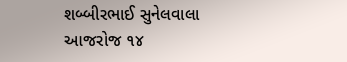શબ્બીરભાઈ સુનેલવાલા આજરોજ ૧૪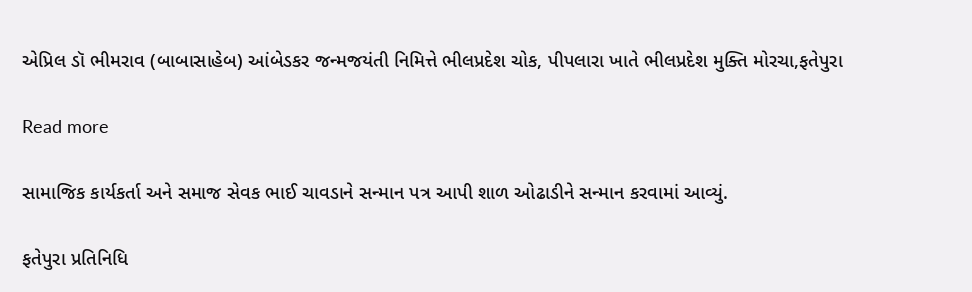એપ્રિલ ડૉ ભીમરાવ (બાબાસાહેબ) આંબેડકર જન્મજયંતી નિમિત્તે ભીલપ્રદેશ ચોક, પીપલારા ખાતે ભીલપ્રદેશ મુક્તિ મોરચા,ફતેપુરા

Read more

સામાજિક કાર્યકર્તા અને સમાજ સેવક ભાઈ ચાવડાને સન્માન પત્ર આપી શાળ ઓઢાડીને સન્માન કરવામાં આવ્યું.

ફતેપુરા પ્રતિનિધિ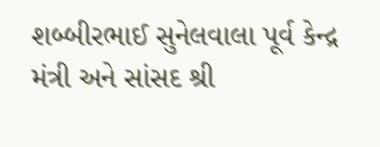શબ્બીરભાઈ સુનેલવાલા પૂર્વ કેન્દ્ર મંત્રી અને સાંસદ શ્રી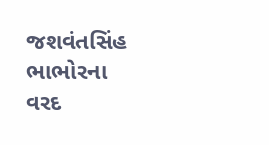જશવંતસિંહ ભાભોરના વરદ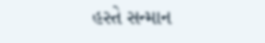હસ્તે સન્માન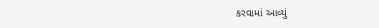કરવામાં આવ્યું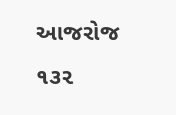આજરોજ ૧૩૨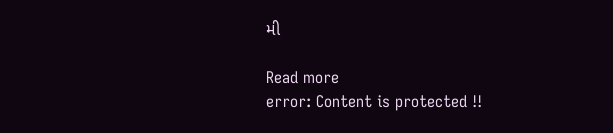મી

Read more
error: Content is protected !!